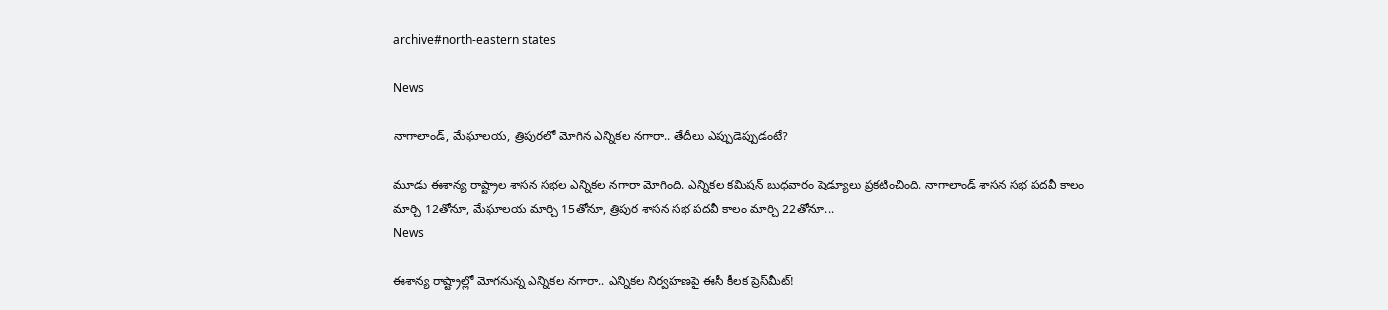archive#north-eastern states

News

నాగాలాండ్‌, మేఘాలయ, త్రిపురలో మోగిన ఎన్నికల నగారా.. తేదీలు ఎప్పుడెప్పుడంటే?

మూడు ఈశాన్య రాష్ట్రాల శాసన సభల ఎన్నికల నగారా మోగింది. ఎన్నికల కమిషన్ బుధవారం షెడ్యూలు ప్రకటించింది. నాగాలాండ్ శాసన సభ పదవీ కాలం మార్చి 12తోనూ, మేఘాలయ మార్చి 15తోనూ, త్రిపుర శాసన సభ పదవీ కాలం మార్చి 22తోనూ...
News

ఈశాన్య రాష్ట్రాల్లో మోగనున్న ఎన్నికల నగారా.. ఎన్నికల నిర్వహణపై ఈసీ కీలక ప్రెస్‌మీట్‌!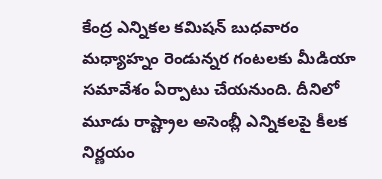కేంద్ర ఎన్నికల కమిషన్ బుధవారం మధ్యాహ్నం రెండున్నర గంటలకు మీడియా సమావేశం ఏర్పాటు చేయనుంది. దీనిలో మూడు రాష్ట్రాల అసెంబ్లీ ఎన్నికలపై కీలక నిర్ణయం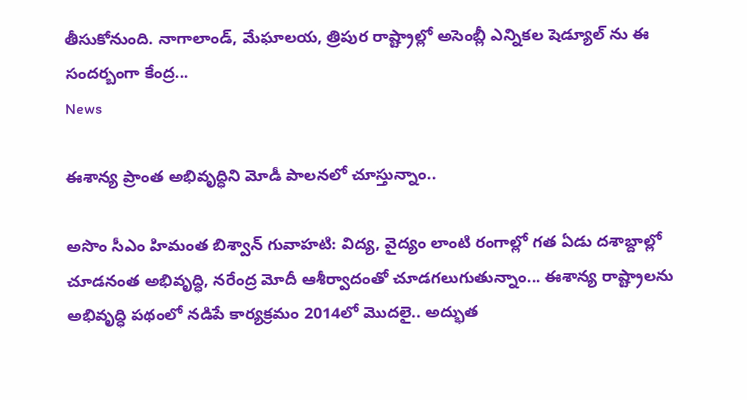తీసుకోనుంది. నాగాలాండ్, మేఘాలయ, త్రిపుర రాష్ట్రాల్లో అసెంబ్లీ ఎన్నికల షెడ్యూల్ ను ఈ సందర్బంగా కేంద్ర...
News

ఈశాన్య ప్రాంత అభివృద్ధిని మోడీ పాలనలో చూస్తున్నాం..

అసొం సీఎం హిమంత బిశ్వాన్ గువాహ‌టి: విద్య, వైద్యం లాంటి రంగాల్లో గత ఏడు దశాబ్దాల్లో చూడనంత అభివృద్ధి, నరేంద్ర మోదీ ఆశీర్వాదంతో చూడగలుగుతున్నాం... ఈశాన్య రాష్ట్రాలను అభివృద్ధి పథంలో నడిపే కార్యక్రమం 2014లో మొదలై.. అద్భుత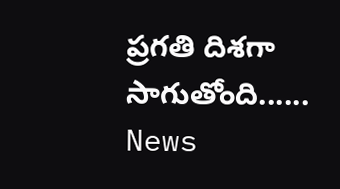ప్రగతి దిశగా సాగుతోంది......
News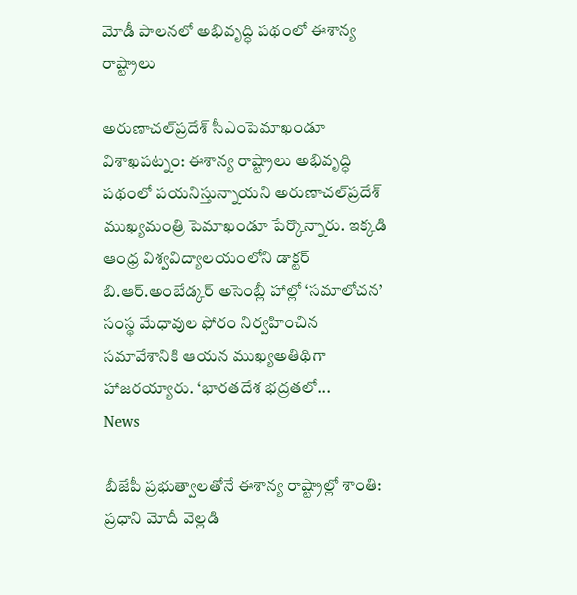మోడీ పాలనలో అభివృద్ధి పథంలో ఈశాన్య రాష్ట్రాలు

అరుణాచల్‌ప్రదేశ్ సీఎంపెమాఖండూ విశాఖ‌ప‌ట్నం: ఈశాన్య రాష్ట్రాలు అభివృద్ధి పథంలో పయనిస్తున్నాయని అరుణాచల్‌ప్రదేశ్‌ ముఖ్యమంత్రి పెమాఖండూ పేర్కొన్నారు. ఇక్క‌డి ఆంధ్ర విశ్వవిద్యాలయంలోని డాక్టర్‌ బి.ఆర్‌.అంబేడ్కర్‌ అసెంబ్లీ హాల్లో ‘సమాలోచన’ సంస్థ మేధావుల ఫోరం నిర్వహించిన సమావేశానికి ఆయన ముఖ్యఅతిథిగా హాజరయ్యారు. ‘భారతదేశ భద్రతలో...
News

బీజేపీ ప్రభుత్వాల‌తోనే ఈశాన్య రాష్ట్రాల్లో శాంతి: ప్రధాని మోదీ వెల్లడి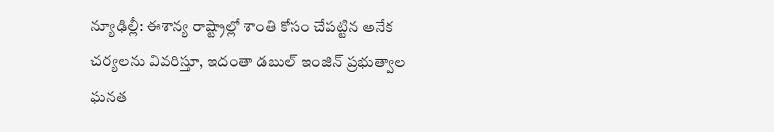న్యూఢిల్లీ: ఈశాన్య రాష్ట్రాల్లో శాంతి కోసం చేపట్టిన అనేక చర్యలను వివరిస్తూ, ఇదంతా డబుల్ ఇంజిన్ ప్రభుత్వాల ఘనత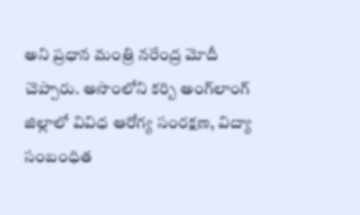అని ప్రధాన మంత్రి నరేంద్ర మోదీ చెప్పారు. అసొంలోని కర్బి అంగ్‌లాంగ్ జిల్లాలో వివిధ ఆరోగ్య సంరక్షణ, విద్యా సంబంధిత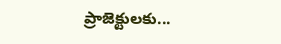ప్రాజెక్టులకు...